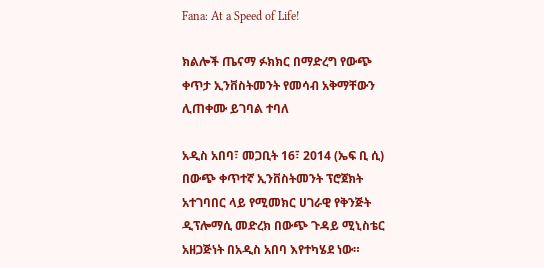Fana: At a Speed of Life!

ክልሎች ጤናማ ፉክክር በማድረግ የውጭ ቀጥታ ኢንቨስትመንት የመሳብ አቅማቸውን ሊጠቀሙ ይገባል ተባለ

አዲስ አበባ፣ መጋቢት 16፣ 2014 (ኤፍ ቢ ሲ) በውጭ ቀጥተኛ ኢንቨስትመንት ፕሮጀክት አተገባበር ላይ የሚመክር ሀገራዊ የቅንጅት ዲፕሎማሲ መድረክ በውጭ ጉዳይ ሚኒስቴር አዘጋጅነት በአዲስ አበባ እየተካሄደ ነው።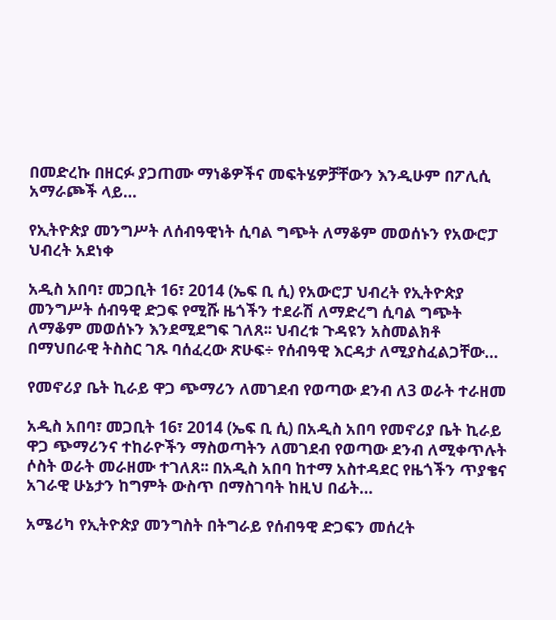በመድረኩ በዘርፉ ያጋጠሙ ማነቆዎችና መፍትሄዎቻቸውን እንዲሁም በፖሊሲ አማራጮች ላይ…

የኢትዮጵያ መንግሥት ለሰብዓዊነት ሲባል ግጭት ለማቆም መወሰኑን የአውሮፓ ህብረት አደነቀ

አዲስ አበባ፣ መጋቢት 16፣ 2014 (ኤፍ ቢ ሲ) የአውሮፓ ህብረት የኢትዮጵያ መንግሥት ሰብዓዊ ድጋፍ የሚሹ ዜጎችን ተደራሽ ለማድረግ ሲባል ግጭት ለማቆም መወሰኑን እንደሚደግፍ ገለጸ፡፡ ህብረቱ ጉዳዩን አስመልክቶ በማህበራዊ ትስስር ገጹ ባሰፈረው ጽሁፍ÷ የሰብዓዊ እርዳታ ለሚያስፈልጋቸው…

የመኖሪያ ቤት ኪራይ ዋጋ ጭማሪን ለመገደብ የወጣው ደንብ ለ3 ወራት ተራዘመ

አዲስ አበባ፣ መጋቢት 16፣ 2014 (ኤፍ ቢ ሲ) በአዲስ አበባ የመኖሪያ ቤት ኪራይ ዋጋ ጭማሪንና ተከራዮችን ማስወጣትን ለመገደብ የወጣው ደንብ ለሚቀጥሉት ሶስት ወራት መራዘሙ ተገለጸ፡፡ በአዲስ አበባ ከተማ አስተዳደር የዜጎችን ጥያቄና አገራዊ ሁኔታን ከግምት ውስጥ በማስገባት ከዚህ በፊት…

አሜሪካ የኢትዮጵያ መንግስት በትግራይ የሰብዓዊ ድጋፍን መሰረት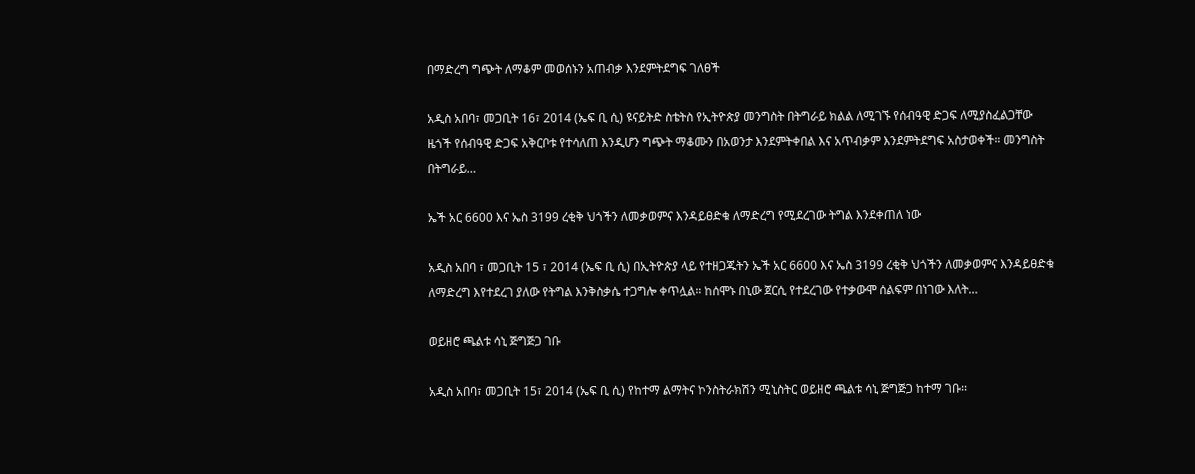በማድረግ ግጭት ለማቆም መወሰኑን አጠብቃ እንደምትደግፍ ገለፀች

አዲስ አበባ፣ መጋቢት 16፣ 2014 (ኤፍ ቢ ሲ) ዩናይትድ ስቴትስ የኢትዮጵያ መንግስት በትግራይ ክልል ለሚገኙ የሰብዓዊ ድጋፍ ለሚያስፈልጋቸው ዜጎች የሰብዓዊ ድጋፍ አቅርቦቱ የተሳለጠ እንዲሆን ግጭት ማቆሙን በአወንታ እንደምትቀበል እና አጥብቃም እንደምትደግፍ አስታወቀች። መንግስት በትግራይ…

ኤች አር 6600 እና ኤስ 3199 ረቂቅ ህጎችን ለመቃወምና እንዳይፀድቁ ለማድረግ የሚደረገው ትግል እንደቀጠለ ነው

አዲስ አበባ ፣ መጋቢት 15 ፣ 2014 (ኤፍ ቢ ሲ) በኢትዮጵያ ላይ የተዘጋጁትን ኤች አር 6600 እና ኤስ 3199 ረቂቅ ህጎችን ለመቃወምና እንዳይፀድቁ ለማድረግ እየተደረገ ያለው የትግል እንቅስቃሴ ተጋግሎ ቀጥሏል። ከሰሞኑ በኒው ጀርሲ የተደረገው የተቃውሞ ሰልፍም በነገው እለት…

ወይዘሮ ጫልቱ ሳኒ ጅግጅጋ ገቡ

አዲስ አበባ፣ መጋቢት 15፣ 2014 (ኤፍ ቢ ሲ) የከተማ ልማትና ኮንስትራክሽን ሚኒስትር ወይዘሮ ጫልቱ ሳኒ ጅግጅጋ ከተማ ገቡ፡፡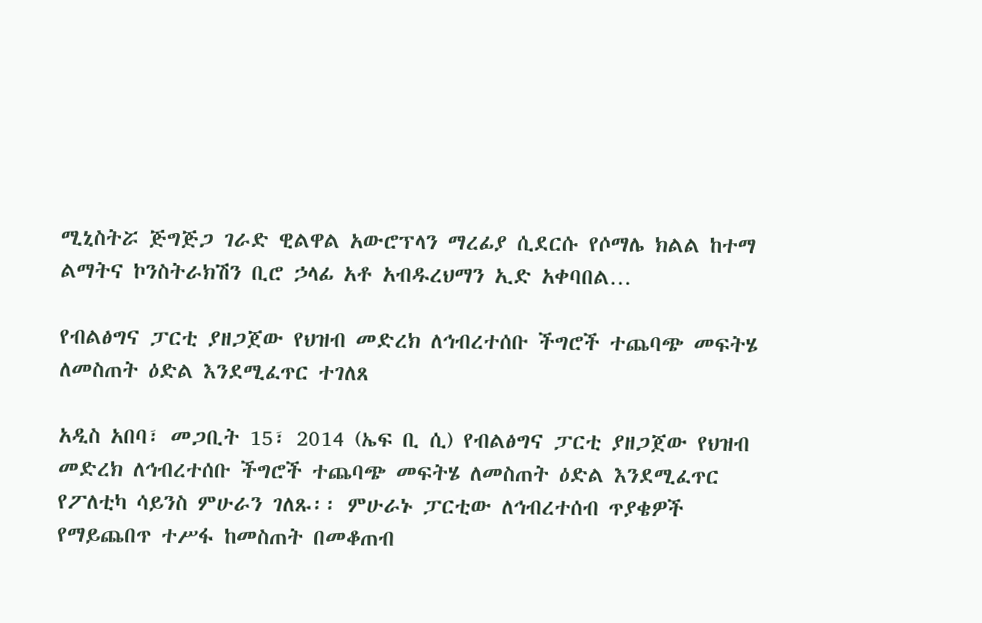ሚኒስትሯ ጅግጅጋ ገራድ ዊልዋል አውሮፕላን ማረፊያ ሲደርሱ የሶማሌ ክልል ከተማ ልማትና ኮንስትራክሽን ቢሮ ኃላፊ አቶ አብዱረህማን ኢድ አቀባበል…

የብልፅግና ፓርቲ ያዘጋጀው የህዝብ መድረክ ለኅብረተሰቡ ችግሮች ተጨባጭ መፍትሄ ለመስጠት ዕድል እንደሚፈጥር ተገለጸ

አዲስ አበባ፣ መጋቢት 15፣ 2014 (ኤፍ ቢ ሲ) የብልፅግና ፓርቲ ያዘጋጀው የህዝብ መድረክ ለኅብረተሰቡ ችግሮች ተጨባጭ መፍትሄ ለመስጠት ዕድል እንደሚፈጥር የፖለቲካ ሳይንስ ምሁራን ገለጹ፡፡ ምሁራኑ ፓርቲው ለኅብረተሰብ ጥያቄዎች የማይጨበጥ ተሥፋ ከመስጠት በመቆጠብ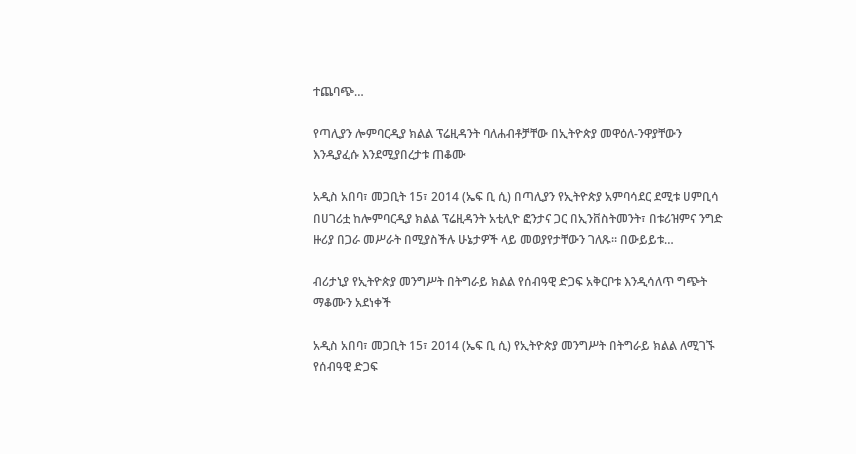ተጨባጭ…

የጣሊያን ሎምባርዲያ ክልል ፕሬዚዳንት ባለሐብቶቻቸው በኢትዮጵያ መዋዕለ-ንዋያቸውን እንዲያፈሱ እንደሚያበረታቱ ጠቆሙ

አዲስ አበባ፣ መጋቢት 15፣ 2014 (ኤፍ ቢ ሲ) በጣሊያን የኢትዮጵያ አምባሳደር ደሚቱ ሀምቢሳ በሀገሪቷ ከሎምባርዲያ ክልል ፕሬዚዳንት አቲሊዮ ፎንታና ጋር በኢንቨስትመንት፣ በቱሪዝምና ንግድ ዙሪያ በጋራ መሥራት በሚያስችሉ ሁኔታዎች ላይ መወያየታቸውን ገለጹ። በውይይቱ…

ብሪታኒያ የኢትዮጵያ መንግሥት በትግራይ ክልል የሰብዓዊ ድጋፍ አቅርቦቱ እንዲሳለጥ ግጭት ማቆሙን አደነቀች

አዲስ አበባ፣ መጋቢት 15፣ 2014 (ኤፍ ቢ ሲ) የኢትዮጵያ መንግሥት በትግራይ ክልል ለሚገኙ የሰብዓዊ ድጋፍ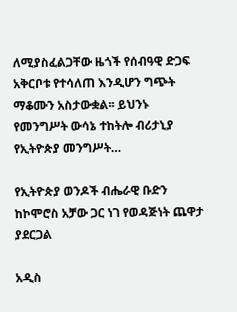ለሚያስፈልጋቸው ዜጎች የሰብዓዊ ድጋፍ አቅርቦቱ የተሳለጠ እንዲሆን ግጭት ማቆሙን አስታውቋል፡፡ ይህንኑ የመንግሥት ውሳኔ ተከትሎ ብሪታኒያ የኢትዮጵያ መንግሥት…

የኢትዮጵያ ወንዶች ብሔራዊ ቡድን ከኮሞሮስ አቻው ጋር ነገ የወዳጅነት ጨዋታ ያደርጋል

አዲስ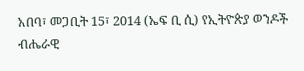አበባ፣ መጋቢት 15፣ 2014 (ኤፍ ቢ ሲ) የኢትዮጵያ ወንዶች ብሔራዊ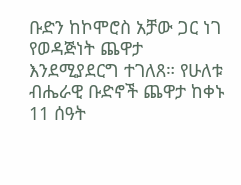ቡድን ከኮሞሮስ አቻው ጋር ነገ የወዳጅነት ጨዋታ እንደሚያደርግ ተገለጸ። የሁለቱ ብሔራዊ ቡድኖች ጨዋታ ከቀኑ 11 ሰዓት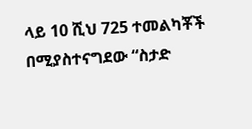ላይ 10 ሺህ 725 ተመልካቾች በሚያስተናግደው “ስታድ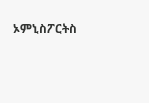ኦምኒስፖርትስ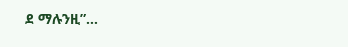ደ ማሉንዚ”…